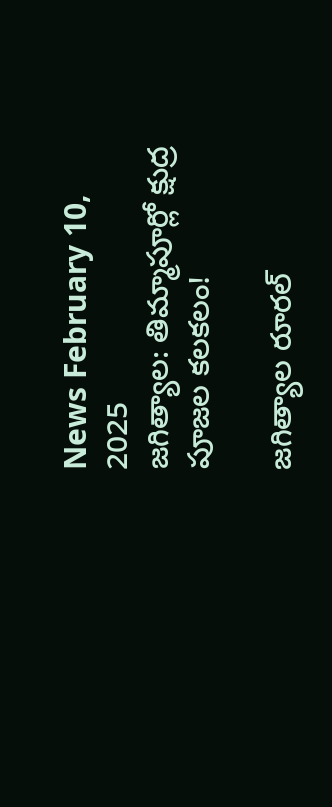News February 10, 2025
జగిత్యాల: తిమ్మాపూర్లో క్షుద్ర పూజల కలకలం!

జగిత్యాల రూరల్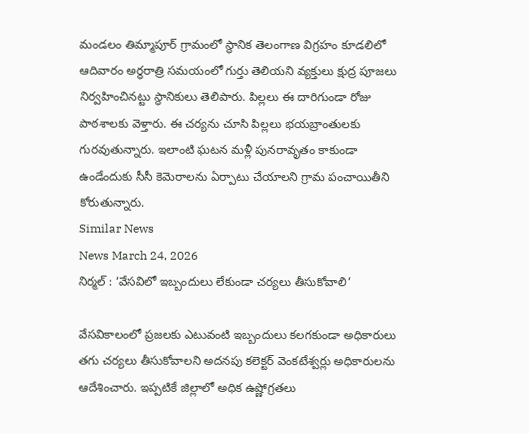మండలం తిమ్మాపూర్ గ్రామంలో స్థానిక తెలంగాణ విగ్రహం కూడలిలో ఆదివారం అర్ధరాత్రి సమయంలో గుర్తు తెలియని వ్యక్తులు క్షుద్ర పూజలు నిర్వహించినట్టు స్థానికులు తెలిపారు. పిల్లలు ఈ దారిగుండా రోజు పాఠశాలకు వెళ్తారు. ఈ చర్యను చూసి పిల్లలు భయబ్రాంతులకు గురవుతున్నారు. ఇలాంటి ఘటన మళ్లీ పునరావృతం కాకుండా ఉండేందుకు సీసీ కెమెరాలను ఏర్పాటు చేయాలని గ్రామ పంచాయితీని కోరుతున్నారు.
Similar News
News March 24, 2026
నిర్మల్ : ‘వేసవిలో ఇబ్బందులు లేకుండా చర్యలు తీసుకోవాలి’

వేసవికాలంలో ప్రజలకు ఎటువంటి ఇబ్బందులు కలగకుండా అధికారులు తగు చర్యలు తీసుకోవాలని అదనపు కలెక్టర్ వెంకటేశ్వర్లు అధికారులను ఆదేశించారు. ఇప్పటికే జిల్లాలో అధిక ఉష్ణోగ్రతలు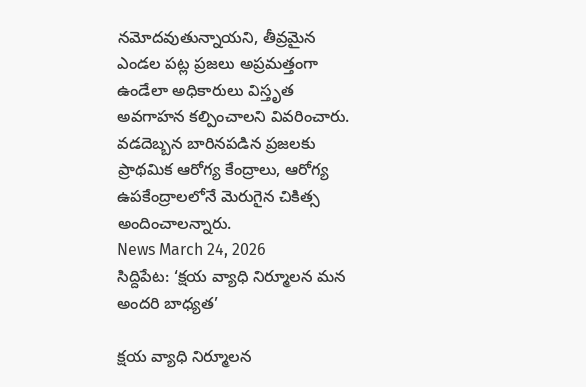నమోదవుతున్నాయని, తీవ్రమైన ఎండల పట్ల ప్రజలు అప్రమత్తంగా ఉండేలా అధికారులు విస్తృత అవగాహన కల్పించాలని వివరించారు. వడదెబ్బన బారినపడిన ప్రజలకు ప్రాథమిక ఆరోగ్య కేంద్రాలు, ఆరోగ్య ఉపకేంద్రాలలోనే మెరుగైన చికిత్స అందించాలన్నారు.
News March 24, 2026
సిద్దిపేట: ‘క్షయ వ్యాధి నిర్మూలన మన అందరి బాధ్యత’

క్షయ వ్యాధి నిర్మూలన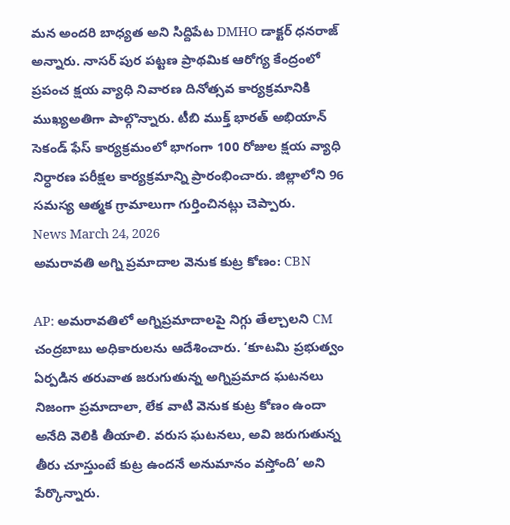మన అందరి బాధ్యత అని సిద్దిపేట DMHO డాక్టర్ ధనరాజ్ అన్నారు. నాసర్ పుర పట్టణ ప్రాథమిక ఆరోగ్య కేంద్రంలో ప్రపంచ క్షయ వ్యాధి నివారణ దినోత్సవ కార్యక్రమానికి ముఖ్యఅతిగా పాల్గొన్నారు. టీబి ముక్త్ భారత్ అభియాన్ సెకండ్ ఫేస్ కార్యక్రమంలో భాగంగా 100 రోజుల క్షయ వ్యాధి నిర్ధారణ పరీక్షల కార్యక్రమాన్ని ప్రారంభించారు. జిల్లాలోని 96 సమస్య ఆత్మక గ్రామాలుగా గుర్తించినట్లు చెప్పారు.
News March 24, 2026
అమరావతి అగ్ని ప్రమాదాల వెనుక కుట్ర కోణం: CBN

AP: అమరావతిలో అగ్నిప్రమాదాలపై నిగ్గు తేల్చాలని CM చంద్రబాబు అధికారులను ఆదేశించారు. ‘కూటమి ప్రభుత్వం ఏర్పడిన తరువాత జరుగుతున్న అగ్నిప్రమాద ఘటనలు నిజంగా ప్రమాదాలా, లేక వాటి వెనుక కుట్ర కోణం ఉందా అనేది వెలికి తీయాలి. వరుస ఘటనలు, అవి జరుగుతున్న తీరు చూస్తుంటే కుట్ర ఉందనే అనుమానం వస్తోంది’ అని పేర్కొన్నారు.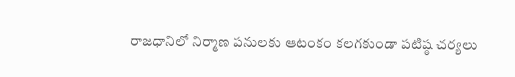రాజధానిలో నిర్మాణ పనులకు ఆటంకం కలగకుండా పటిష్ఠ చర్యలు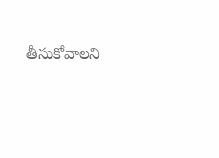తీసుకోవాలని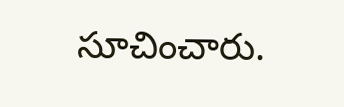సూచించారు.